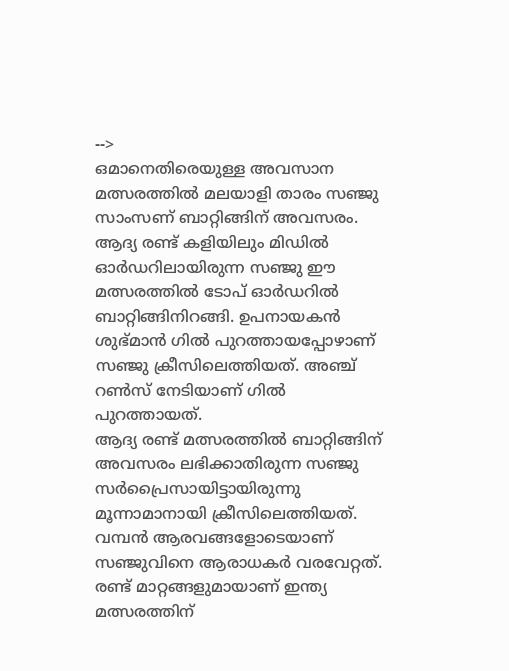-->
ഒമാനെതിരെയുള്ള അവസാന മത്സരത്തിൽ മലയാളി താരം സഞ്ജു സാംസണ് ബാറ്റിങ്ങിന് അവസരം. ആദ്യ രണ്ട് കളിയിലും മിഡിൽ ഓർഡറിലായിരുന്ന സഞ്ജു ഈ മത്സരത്തിൽ ടോപ് ഓർഡറിൽ ബാറ്റിങ്ങിനിറങ്ങി. ഉപനായകൻ ശുഭ്മാൻ ഗിൽ പുറത്തായപ്പോഴാണ് സഞ്ജു ക്രീസിലെത്തിയത്. അഞ്ച് റൺസ് നേടിയാണ് ഗിൽ പുറത്തായത്.
ആദ്യ രണ്ട് മത്സരത്തിൽ ബാറ്റിങ്ങിന് അവസരം ലഭിക്കാതിരുന്ന സഞ്ജു സർപ്രൈസായിട്ടായിരുന്നു മൂന്നാമാനായി ക്രീസിലെത്തിയത്. വമ്പൻ ആരവങ്ങളോടെയാണ് സഞ്ജുവിനെ ആരാധകർ വരവേറ്റത്. രണ്ട് മാറ്റങ്ങളുമായാണ് ഇന്ത്യ മത്സരത്തിന്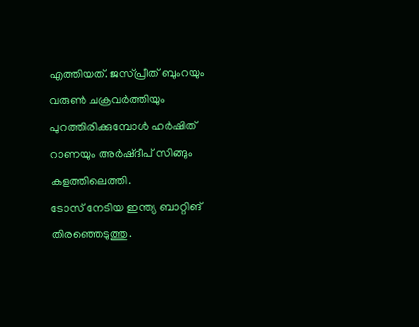എത്തിയത്. ജസ്പ്രീത് ബുംറയും വരുൺ ചക്രവർത്തിയും പുറത്തിരിക്കുമ്പോൾ ഹർഷിത് റാണയും അർഷ്ദീപ് സിങ്ങും കളത്തിലെത്തി.
ടോസ് നേടിയ ഇന്ത്യ ബാറ്റിങ് തിരഞ്ഞെടുത്തു.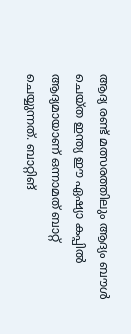ആദ്യ രണ്ട് മത്സരത്തിലും ആദ്യം ബൗൾ ചെയ്ത ഇന്ത്യ ഈ ഏഷ്യാ കപ്പിൽ ആദ്യമായാണ് ഒന്നാമത് ബാറ്റ് ചെയ്യുന്നത്. ബാറ്റിങ്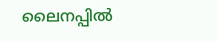ലൈനപ്പിൽ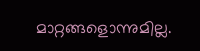മാറ്റങ്ങളൊന്നുമില്ല.